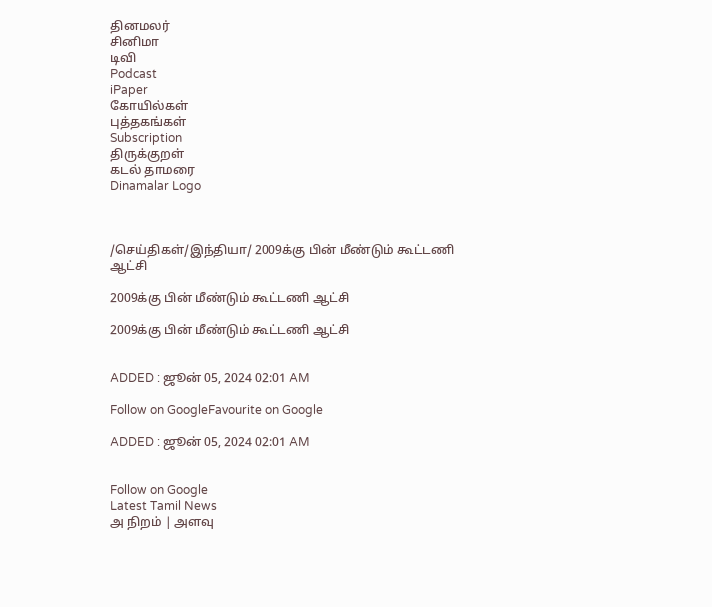தினமலர்
சினிமா
டிவி
Podcast
iPaper
கோயில்கள்
புத்தகங்கள்
Subscription
திருக்குறள்
கடல் தாமரை
Dinamalar Logo



/செய்திகள்/இந்தியா/ 2009க்கு பின் மீண்டும் கூட்டணி ஆட்சி

2009க்கு பின் மீண்டும் கூட்டணி ஆட்சி

2009க்கு பின் மீண்டும் கூட்டணி ஆட்சி


ADDED : ஜூன் 05, 2024 02:01 AM

Follow on GoogleFavourite on Google

ADDED : ஜூன் 05, 2024 02:01 AM


Follow on Google
Latest Tamil News
அ நிறம் | அளவு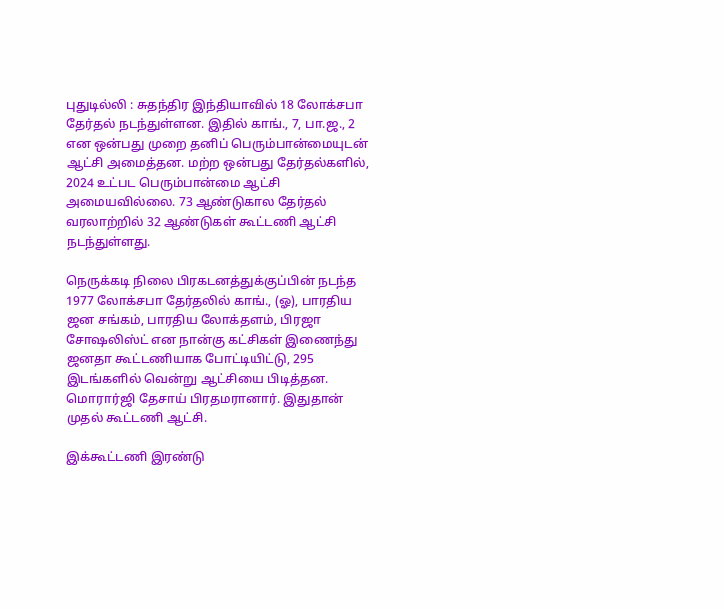புதுடில்லி : சுதந்திர இந்தியாவில் 18 லோக்சபா தேர்தல் நடந்துள்ளன. இதில் காங்., 7, பா.ஜ., 2 என ஒன்பது முறை தனிப் பெரும்பான்மையுடன் ஆட்சி அமைத்தன. மற்ற ஒன்பது தேர்தல்களில், 2024 உட்பட பெரும்பான்மை ஆட்சி அமையவில்லை. 73 ஆண்டுகால தேர்தல் வரலாற்றில் 32 ஆண்டுகள் கூட்டணி ஆட்சி நடந்துள்ளது.

நெருக்கடி நிலை பிரகடனத்துக்குப்பின் நடந்த 1977 லோக்சபா தேர்தலில் காங்., (ஓ), பாரதிய ஜன சங்கம், பாரதிய லோக்தளம், பிரஜா சோஷலிஸ்ட் என நான்கு கட்சிகள் இணைந்து ஜனதா கூட்டணியாக போட்டியிட்டு, 295 இடங்களில் வென்று ஆட்சியை பிடித்தன. மொரார்ஜி தேசாய் பிரதமரானார். இதுதான் முதல் கூட்டணி ஆட்சி.

இக்கூட்டணி இரண்டு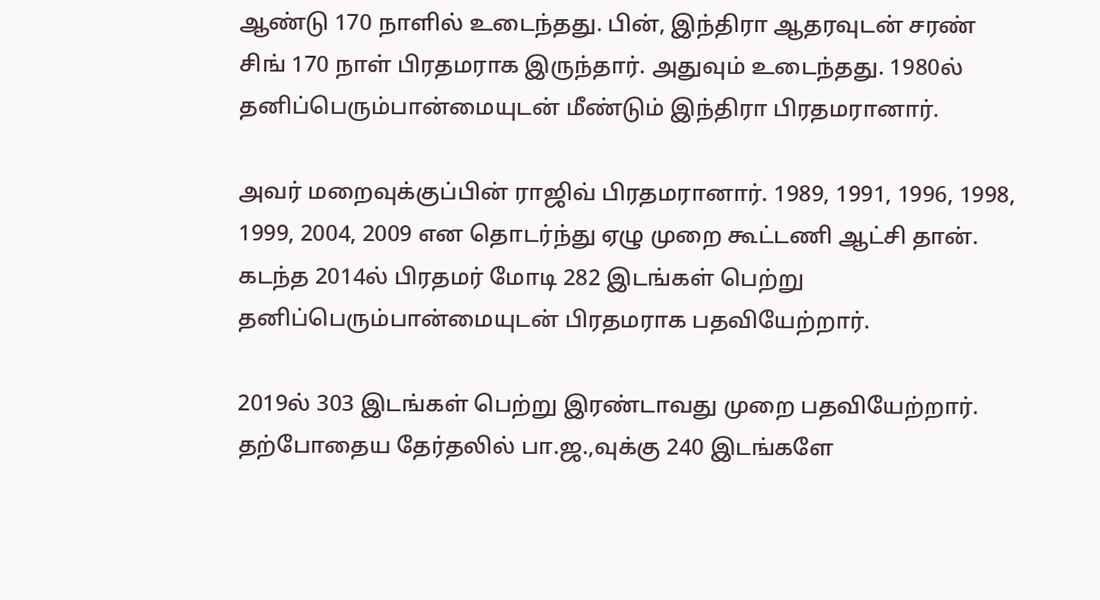ஆண்டு 170 நாளில் உடைந்தது. பின், இந்திரா ஆதரவுடன் சரண் சிங் 170 நாள் பிரதமராக இருந்தார். அதுவும் உடைந்தது. 1980ல் தனிப்பெரும்பான்மையுடன் மீண்டும் இந்திரா பிரதமரானார்.

அவர் மறைவுக்குப்பின் ராஜிவ் பிரதமரானார். 1989, 1991, 1996, 1998, 1999, 2004, 2009 என தொடர்ந்து ஏழு முறை கூட்டணி ஆட்சி தான். கடந்த 2014ல் பிரதமர் மோடி 282 இடங்கள் பெற்று தனிப்பெரும்பான்மையுடன் பிரதமராக பதவியேற்றார்.

2019ல் 303 இடங்கள் பெற்று இரண்டாவது முறை பதவியேற்றார். தற்போதைய தேர்தலில் பா.ஜ.,வுக்கு 240 இடங்களே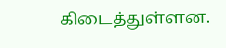கிடைத்துள்ளன.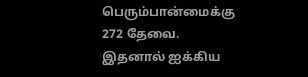பெரும்பான்மைக்கு 272 தேவை. இதனால் ஐக்கிய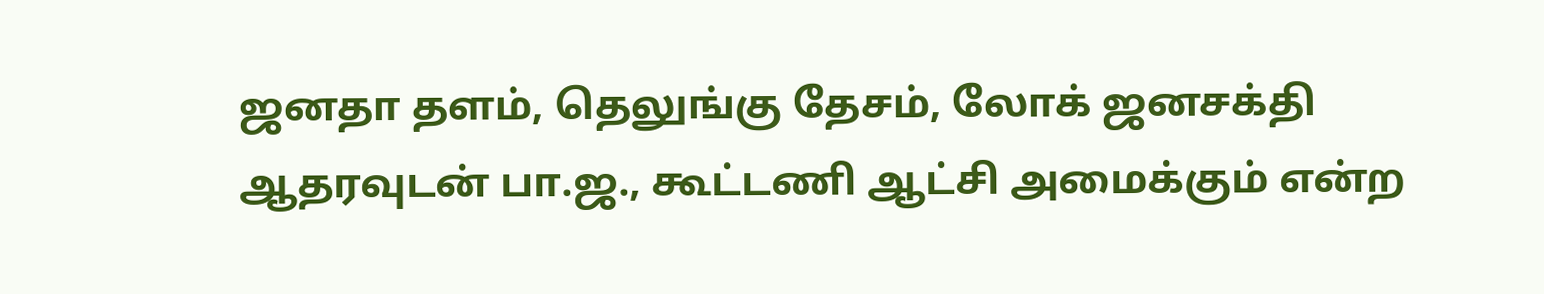ஜனதா தளம், தெலுங்கு தேசம், லோக் ஜனசக்தி ஆதரவுடன் பா.ஜ., கூட்டணி ஆட்சி அமைக்கும் என்ற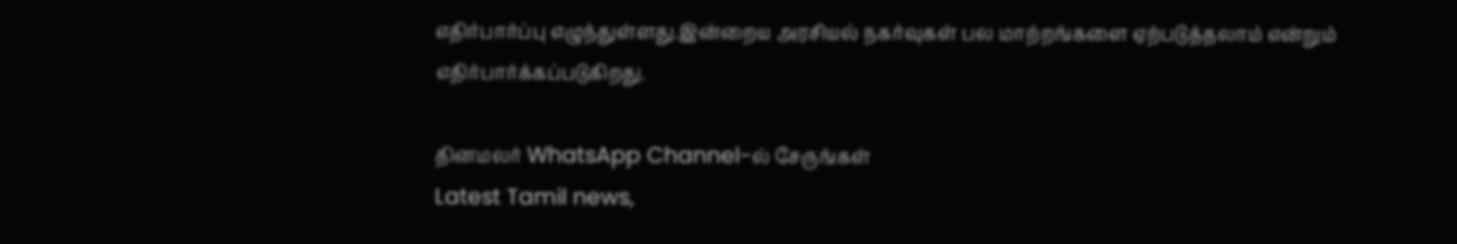எதிர்பார்ப்பு எழுந்துள்ளது.இன்றைய அரசியல் நகர்வுகள் பல மாற்றங்களை ஏற்படுத்தலாம் என்றும் எதிர்பார்க்கப்படுகிறது.

தினமலர் WhatsApp Channel-ல் சேருங்கள்
Latest Tamil news,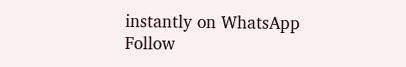instantly on WhatsApp
Follow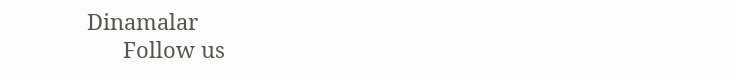Dinamalar
      Follow us